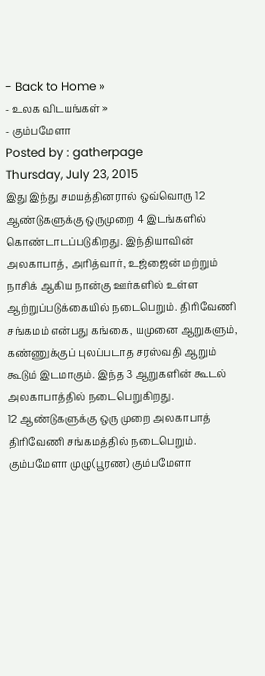- Back to Home »
- உலக விடயங்கள் »
- கும்பமேளா
Posted by : gatherpage
Thursday, July 23, 2015
இது இந்து சமயத்தினரால் ஒவ்வொரு 12 ஆண்டுகளுக்கு ஒருமுறை 4 இடங்களில் கொண்டாடப்படுகிறது. இந்தியாவின் அலகாபாத், அரித்வார், உஜ்ஜைன் மற்றும் நாசிக் ஆகிய நான்கு ஊர்களில் உள்ள ஆற்றுப்படுக்கையில் நடைபெறும். திரிவேணி சங்கமம் என்பது கங்கை, யமுனை ஆறுகளும், கண்ணுக்குப் புலப்படாத சரஸ்வதி ஆறும் கூடும் இடமாகும். இந்த 3 ஆறுகளின் கூடல் அலகாபாத்தில் நடைபெறுகிறது.
12 ஆண்டுகளுக்கு ஒரு முறை அலகாபாத் திரிவேணி சங்கமத்தில் நடைபெறும். கும்பமேளா முழு(பூரண) கும்பமேளா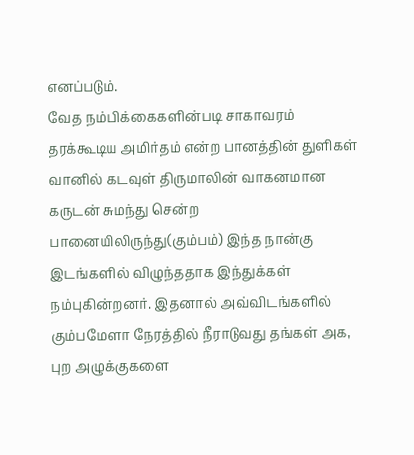எனப்படும்.
வேத நம்பிக்கைகளின்படி சாகாவரம் தரக்கூடிய அமிர்தம் என்ற பானத்தின் துளிகள் வானில் கடவுள் திருமாலின் வாகனமான கருடன் சுமந்து சென்ற பானையிலிருந்து(கும்பம்) இந்த நான்கு இடங்களில் விழுந்ததாக இந்துக்கள் நம்புகின்றனர். இதனால் அவ்விடங்களில் கும்பமேளா நேரத்தில் நீராடுவது தங்கள் அக, புற அழுக்குகளை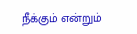நீக்கும் என்றும்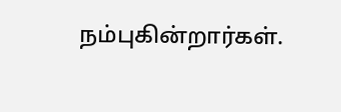நம்புகின்றார்கள்.